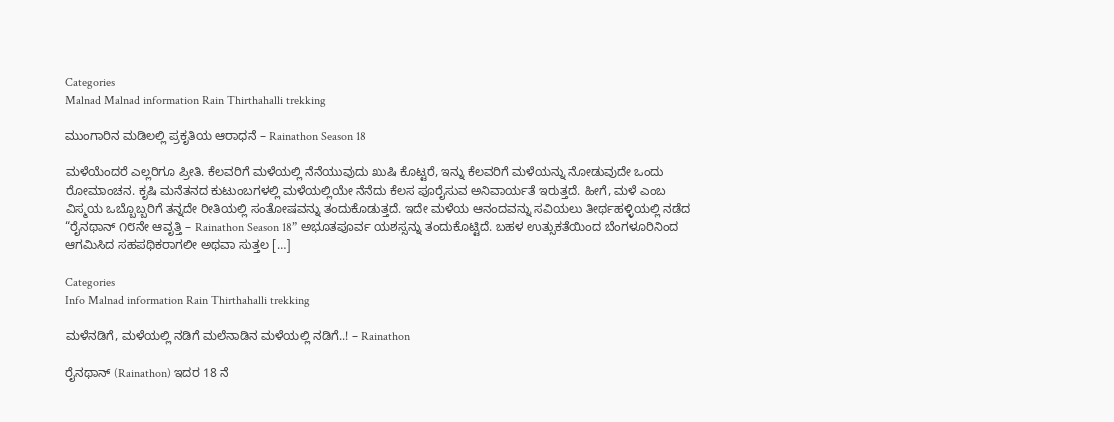Categories
Malnad Malnad information Rain Thirthahalli trekking

ಮುಂಗಾರಿನ ಮಡಿಲಲ್ಲಿ ಪ್ರಕೃತಿಯ ಆರಾಧನೆ – Rainathon Season 18

ಮಳೆಯೆಂದರೆ ಎಲ್ಲರಿಗೂ ಪ್ರೀತಿ. ಕೆಲವರಿಗೆ ಮಳೆಯಲ್ಲಿ ನೆನೆಯುವುದು ಖುಷಿ ಕೊಟ್ಟರೆ, ಇನ್ನು ಕೆಲವರಿಗೆ ಮಳೆಯನ್ನು ನೋಡುವುದೇ ಒಂದು ರೋಮಾಂಚನ. ಕೃಷಿ ಮನೆತನದ ಕುಟುಂಬಗಳಲ್ಲಿ‌ ಮಳೆಯಲ್ಲಿಯೇ ನೆನೆದು ಕೆಲಸ ಪೂರೈಸುವ ಅನಿವಾರ್ಯತೆ ಇರುತ್ತದೆ. ಹೀಗೆ, ಮಳೆ ಎಂಬ ವಿಸ್ಮಯ ಒಬ್ಬೊಬ್ಬರಿಗೆ ತನ್ನದೇ ರೀತಿಯಲ್ಲಿ ಸಂತೋಷವನ್ನು ತಂದುಕೊಡುತ್ತದೆ. ಇದೇ ಮಳೆಯ ಆನಂದವನ್ನು ಸವಿಯಲು ತೀರ್ಥಹಳ್ಳಿಯಲ್ಲಿ ನಡೆದ “ರೈನಥಾನ್ ೧೮ನೇ ಆವೃತ್ತಿ – Rainathon Season 18” ಅಭೂತಪೂರ್ವ ಯಶಸ್ಸನ್ನು ತಂದುಕೊಟ್ಟಿದೆ. ಬಹಳ ಉತ್ಸುಕತೆಯಿಂದ ಬೆಂಗಳೂರಿನಿಂದ ಆಗಮಿಸಿದ ಸಹಪಥಿಕರಾಗಲೀ ಅಥವಾ ಸುತ್ತಲ […]

Categories
Info Malnad information Rain Thirthahalli trekking

ಮಳೆನಡಿಗೆ, ಮಳೆಯಲ್ಲಿ ನಡಿಗೆ ಮಲೆನಾಡಿನ ಮಳೆಯಲ್ಲಿ ನಡಿಗೆ..! – Rainathon

ರೈನಥಾನ್ (Rainathon) ಇದರ 18 ನೆ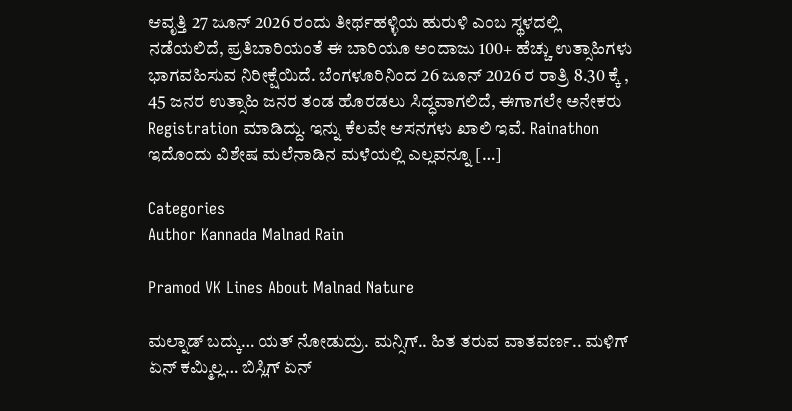ಆವೃತ್ತಿ 27 ಜೂನ್ 2026 ರಂದು ತೀರ್ಥಹಳ್ಳಿಯ ಹುರುಳಿ ಎಂಬ ಸ್ಥಳದಲ್ಲಿ ನಡೆಯಲಿದೆ, ಪ್ರತಿಬಾರಿಯಂತೆ ಈ ಬಾರಿಯೂ ಅಂದಾಜು 100+ ಹೆಚ್ಚು ಉತ್ಸಾಹಿಗಳು ಭಾಗವಹಿಸುವ ನಿರೀಕ್ಷೆಯಿದೆ. ಬೆಂಗಳೂರಿನಿಂದ 26 ಜೂನ್ 2026 ರ ರಾತ್ರಿ 8.30 ಕ್ಕೆ , 45 ಜನರ ಉತ್ಸಾಹಿ ಜನರ ತಂಡ ಹೊರಡಲು ಸಿದ್ಧವಾಗಲಿದೆ, ಈಗಾಗಲೇ ಅನೇಕರು Registration ಮಾಡಿದ್ದು. ಇನ್ನು ಕೆಲವೇ ಆಸನಗಳು ಖಾಲಿ ಇವೆ. Rainathon ಇದೊಂದು ವಿಶೇಷ ಮಲೆನಾಡಿನ ಮಳೆಯಲ್ಲಿ ಎಲ್ಲವನ್ನೂ […]

Categories
Author Kannada Malnad Rain

Pramod VK Lines About Malnad Nature

ಮಲ್ನಾಡ್ ಬದ್ಕು… ಯತ್ ನೋಡುದ್ರು. ಮನ್ಸಿಗ್.. ಹಿತ ತರುವ ವಾತವರ್ಣ.. ಮಳಿಗ್ ಏನ್ ಕಮ್ಮಿಲ್ಲ… ಬಿಸ್ಲಿಗ್ ಏನ್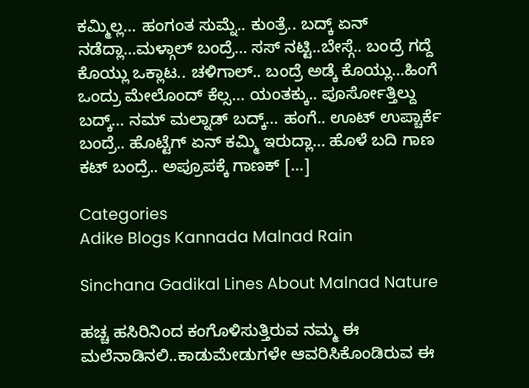ಕಮ್ಮಿಲ್ಲ… ಹಂಗಂತ ಸುಮ್ನೆ.. ಕುಂತ್ರೆ.. ಬದ್ಕ್ ಏನ್ ನಡೆದ್ಲಾ…ಮಳ್ಗಾಲ್ ಬಂದ್ರೆ… ಸಸ್ ನಟ್ಟಿ..ಬೇಸ್ಗೆ.. ಬಂದ್ರೆ ಗದ್ದೆ ಕೊಯ್ಲು ಒಕ್ಲಾಟ.. ಚಳಿಗಾಲ್.. ಬಂದ್ರೆ ಅಡ್ಕೆ ಕೊಯ್ಲು…ಹಿಂಗೆ ಒಂದ್ರು ಮೇಲೊಂದ್ ಕೆಲ್ಸ… ಯಂತಕ್ಕು.. ಪೂರ್ಸೋತ್ತಿಲ್ದು ಬದ್ಕ್… ನಮ್ ಮಲ್ನಾಡ್ ಬದ್ಕ್… ಹಂಗೆ.. ಊಟ್ ಉಪ್ಚಾರ್ಕೆ ಬಂದ್ರೆ.. ಹೊಟ್ಟೆಗ್ ಏನ್ ಕಮ್ಮಿ ಇರುದ್ಲಾ… ಹೊಳೆ ಬದಿ ಗಾಣ ಕಟ್ ಬಂದ್ರೆ.. ಅಪ್ರೂಪಕ್ಕೆ ಗಾಣಕ್ […]

Categories
Adike Blogs Kannada Malnad Rain

Sinchana Gadikal Lines About Malnad Nature

ಹಚ್ಚ ಹಸಿರಿನಿಂದ ಕಂಗೊಳಿಸುತ್ತಿರುವ ನಮ್ಮ ಈ ಮಲೆನಾಡಿನಲಿ..ಕಾಡುಮೇಡುಗಳೇ ಆವರಿಸಿಕೊಂಡಿರುವ ಈ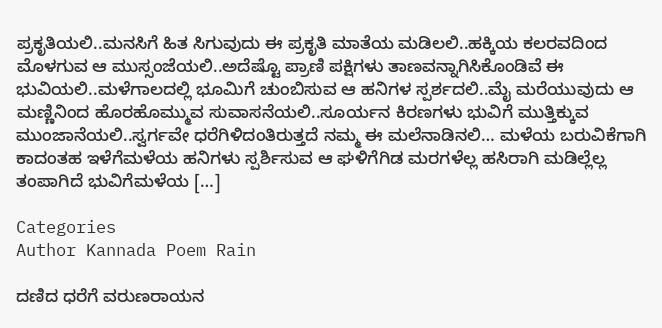ಪ್ರಕೃತಿಯಲಿ..ಮನಸಿಗೆ ಹಿತ ಸಿಗುವುದು ಈ ಪ್ರಕೃತಿ ಮಾತೆಯ ಮಡಿಲಲಿ..ಹಕ್ಕಿಯ ಕಲರವದಿಂದ ಮೊಳಗುವ ಆ ಮುಸ್ಸಂಜೆಯಲಿ..ಅದೆಷ್ಟೊ ಪ್ರಾಣಿ ಪಕ್ಷಿಗಳು ತಾಣವನ್ನಾಗಿಸಿಕೊಂಡಿವೆ ಈ ಭುವಿಯಲಿ..ಮಳೆಗಾಲದಲ್ಲಿ ಭೂಮಿಗೆ ಚುಂಬಿಸುವ ಆ ಹನಿಗಳ ಸ್ಪರ್ಶದಲಿ..ಮೈ ಮರೆಯುವುದು ಆ ಮಣ್ಣಿನಿಂದ ಹೊರಹೊಮ್ಮುವ ಸುವಾಸನೆಯಲಿ..ಸೂರ್ಯನ ಕಿರಣಗಳು ಭುವಿಗೆ ಮುತ್ತಿಕ್ಕುವ ಮುಂಜಾನೆಯಲಿ..ಸ್ವರ್ಗವೇ ಧರೆಗಿಳಿದಂತಿರುತ್ತದೆ ನಮ್ಮ ಈ ಮಲೆನಾಡಿನಲಿ… ಮಳೆಯ ಬರುವಿಕೆಗಾಗಿ ಕಾದಂತಹ ಇಳೆಗೆಮಳೆಯ ಹನಿಗಳು ಸ್ಪರ್ಶಿಸುವ ಆ ಘಳಿಗೆಗಿಡ ಮರಗಳೆಲ್ಲ ಹಸಿರಾಗಿ ಮಡಿಲ್ಲೆಲ್ಲ ತಂಪಾಗಿದೆ ಭುವಿಗೆಮಳೆಯ […]

Categories
Author Kannada Poem Rain

ದಣಿದ ಧರೆಗೆ ವರುಣರಾಯನ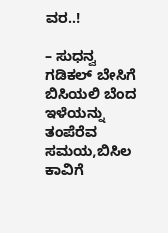ವರ..!

– ಸುಧನ್ವ ಗಡಿಕಲ್ ಬೇಸಿಗೆ ಬಿಸಿಯಲಿ ಬೆಂದ ಇಳೆಯನ್ನು ತಂಪೆರೆವ ಸಮಯ,ಬಿಸಿಲ ಕಾವಿಗೆ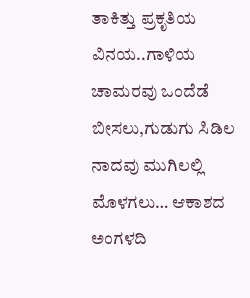ತಾಕಿತ್ತು ಪ್ರಕೃತಿಯ ವಿನಯ..ಗಾಳಿಯ ಚಾಮರವು ಒಂದೆಡೆ ಬೀಸಲು,ಗುಡುಗು ಸಿಡಿಲ ನಾದವು ಮುಗಿಲಲ್ಲಿ ಮೊಳಗಲು… ಆಕಾಶದ ಅಂಗಳದಿ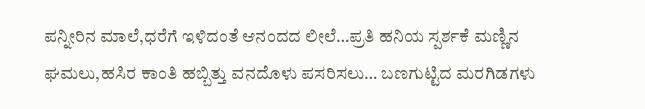ಪನ್ನೀರಿನ ಮಾಲೆ,ಧರೆಗೆ ಇಳಿದಂತೆ ಆನಂದದ ಲೀಲೆ…ಪ್ರತಿ ಹನಿಯ ಸ್ಪರ್ಶಕೆ ಮಣ್ಣಿನ ಘಮಲು,ಹಸಿರ ಕಾಂತಿ ಹಬ್ಬಿತ್ತು ವನದೊಳು ಪಸರಿಸಲು… ಬಣಗುಟ್ಟಿದ ಮರಗಿಡಗಳು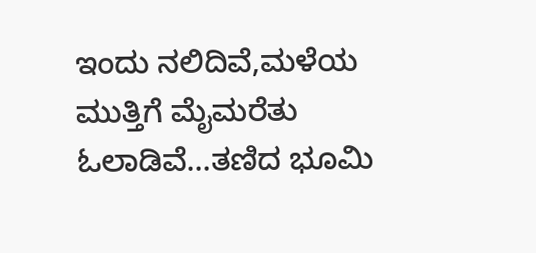ಇಂದು ನಲಿದಿವೆ,ಮಳೆಯ ಮುತ್ತಿಗೆ ಮೈಮರೆತು ಓಲಾಡಿವೆ…ತಣಿದ ಭೂಮಿ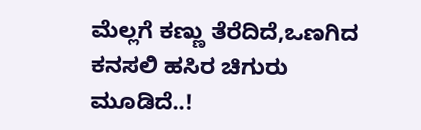ಮೆಲ್ಲಗೆ ಕಣ್ಣು ತೆರೆದಿದೆ,ಒಣಗಿದ ಕನಸಲಿ ಹಸಿರ ಚಿಗುರು ಮೂಡಿದೆ..!